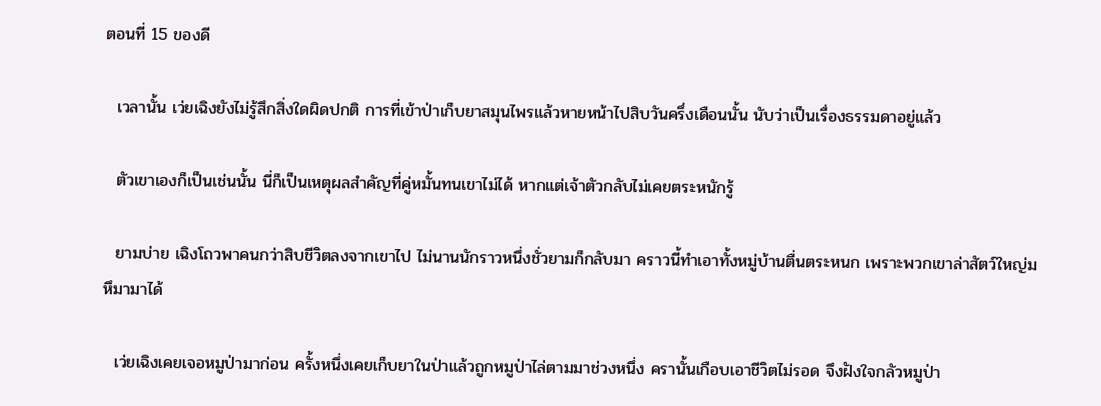ตอนที่ 15 ของดี

  เวลานั้น เว่ยเฉิงยังไม่รู้สึกสิ่งใดผิดปกติ การที่เข้าป่าเก็บยาสมุนไพรแล้วหายหน้าไปสิบวันครึ่งเดือนนั้น นับว่าเป็นเรื่องธรรมดาอยู่แล้ว

  ตัวเขาเองก็เป็นเช่นนั้น นี่ก็เป็นเหตุผลสำคัญที่คู่หมั้นทนเขาไม่ได้ หากแต่เจ้าตัวกลับไม่เคยตระหนักรู้

  ยามบ่าย เฉิงโถวพาคนกว่าสิบชีวิตลงจากเขาไป ไม่นานนักราวหนึ่งชั่วยามก็กลับมา คราวนี้ทำเอาทั้งหมู่บ้านตื่นตระหนก เพราะพวกเขาล่าสัตว์ใหญ่มหึมามาได้

  เว่ยเฉิงเคยเจอหมูป่ามาก่อน ครั้งหนึ่งเคยเก็บยาในป่าแล้วถูกหมูป่าไล่ตามมาช่วงหนึ่ง ครานั้นเกือบเอาชีวิตไม่รอด จึงฝังใจกลัวหมูป่า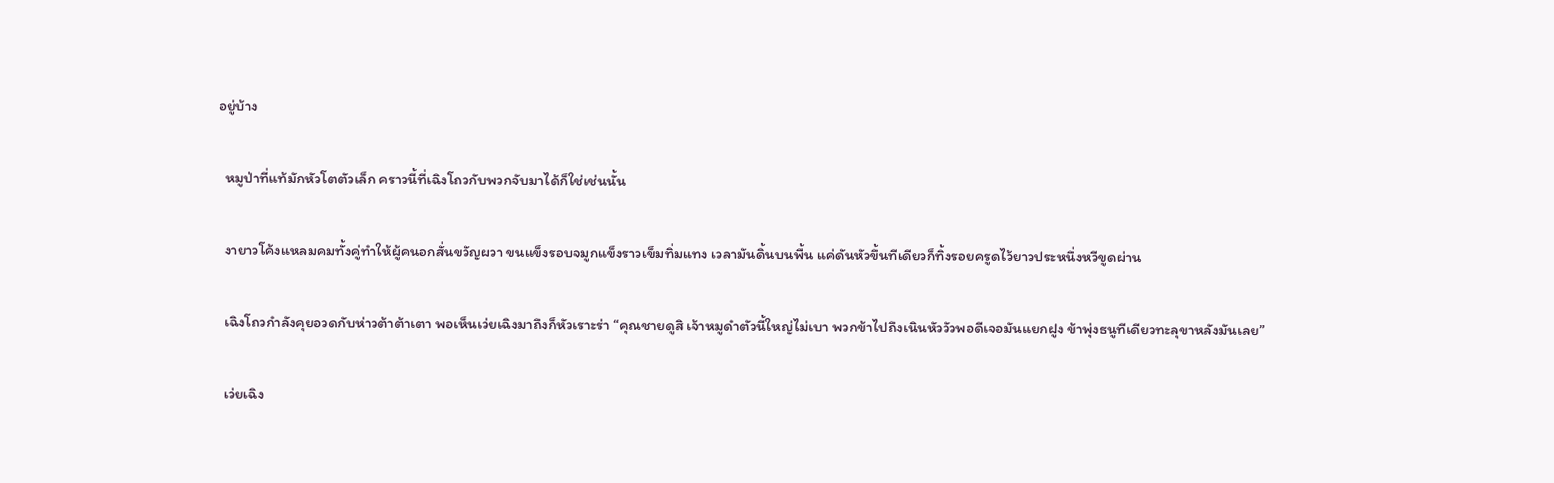อยู่บ้าง

  หมูป่าที่แท้มักหัวโตตัวเล็ก คราวนี้ที่เฉิงโถวกับพวกจับมาได้ก็ใช่เช่นนั้น

  งายาวโค้งแหลมคมทั้งคู่ทำให้ผู้คนอกสั่นขวัญผวา ขนแข็งรอบจมูกแข็งราวเข็มทิ่มแทง เวลามันดิ้นบนพื้น แค่ดันหัวขึ้นทีเดียวก็ทิ้งรอยครูดไว้ยาวประหนึ่งหวีขูดผ่าน

  เฉิงโถวกำลังคุยอวดกับห่าวต้าต้าเตา พอเห็นเว่ยเฉิงมาถึงก็หัวเราะร่า “คุณชายดูสิ เจ้าหมูดำตัวนี้ใหญ่ไม่เบา พวกข้าไปถึงเนินหัววัวพอดีเจอมันแยกฝูง ข้าพุ่งธนูทีเดียวทะลุขาหลังมันเลย”

  เว่ยเฉิง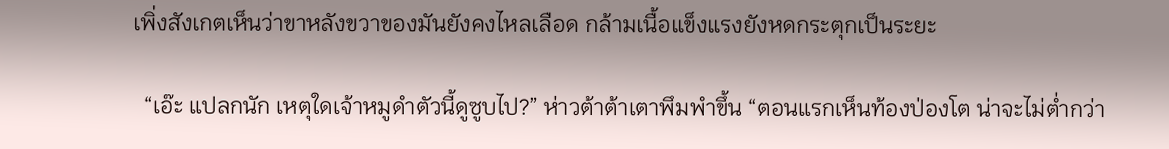เพิ่งสังเกตเห็นว่าขาหลังขวาของมันยังคงไหลเลือด กล้ามเนื้อแข็งแรงยังหดกระตุกเป็นระยะ

  “เอ๊ะ แปลกนัก เหตุใดเจ้าหมูดำตัวนี้ดูซูบไป?” ห่าวต้าต้าเตาพึมพำขึ้น “ตอนแรกเห็นท้องป่องโต น่าจะไม่ต่ำกว่า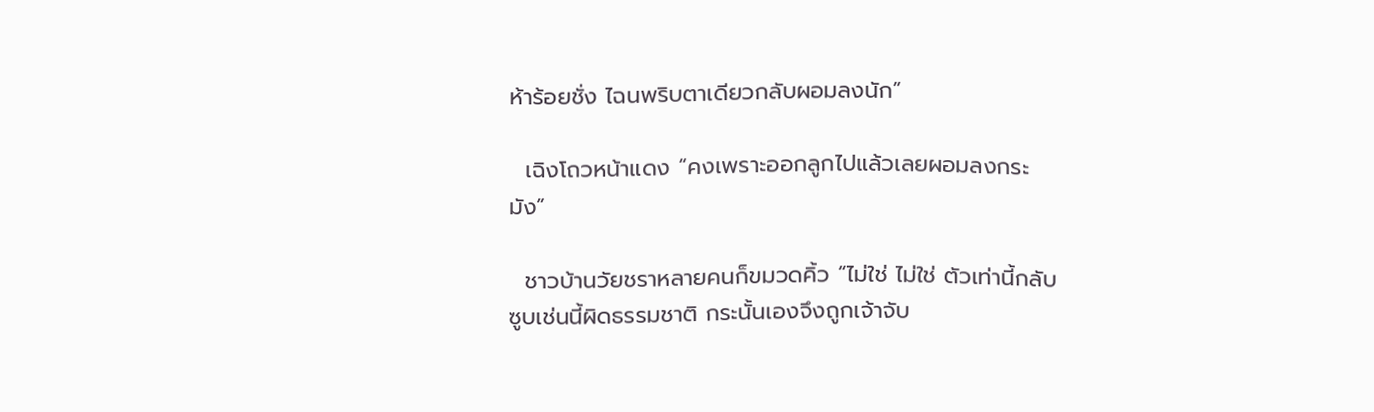ห้าร้อยชั่ง ไฉนพริบตาเดียวกลับผอมลงนัก”

  เฉิงโถวหน้าแดง “คงเพราะออกลูกไปแล้วเลยผอมลงกระมัง”

  ชาวบ้านวัยชราหลายคนก็ขมวดคิ้ว “ไม่ใช่ ไม่ใช่ ตัวเท่านี้กลับซูบเช่นนี้ผิดธรรมชาติ กระนั้นเองจึงถูกเจ้าจับ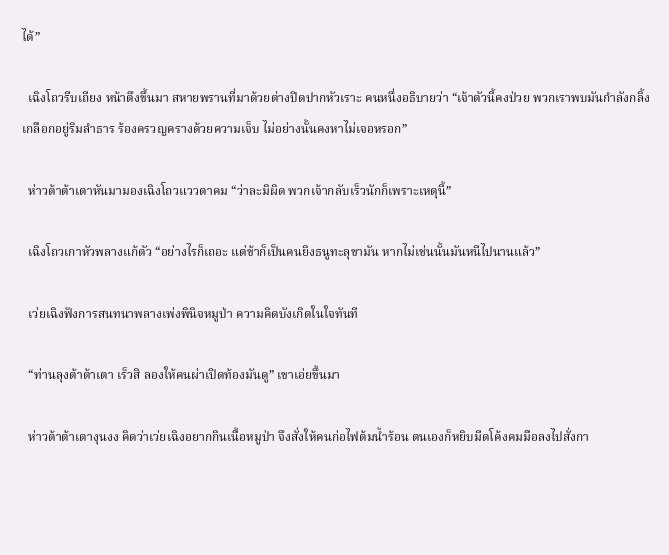ได้”

  เฉิงโถวรีบเถียง หน้าตึงขึ้นมา สหายพรานที่มาด้วยต่างปิดปากหัวเราะ คนหนึ่งอธิบายว่า “เจ้าตัวนี้คงป่วย พวกเราพบมันกำลังกลิ้งเกลือกอยู่ริมลำธาร ร้องครวญครางด้วยความเจ็บ ไม่อย่างนั้นคงหาไม่เจอหรอก”

  ห่าวต้าต้าเตาหันมามองเฉิงโถวแววตาคม “ว่าละมิผิด พวกเจ้ากลับเร็วนักก็เพราะเหตุนี้”

  เฉิงโถวเกาหัวพลางแก้ตัว “อย่างไรก็เถอะ แต่ข้าก็เป็นคนยิงธนูทะลุขามัน หากไม่เช่นนั้นมันหนีไปนานแล้ว”

  เว่ยเฉิงฟังการสนทนาพลางเพ่งพินิจหมูป่า ความคิดบังเกิดในใจทันที

  “ท่านลุงต้าต้าเตา เร็วสิ ลองให้คนผ่าเปิดท้องมันดู” เขาเอ่ยขึ้นมา

  ห่าวต้าต้าเตางุนงง คิดว่าเว่ยเฉิงอยากกินเนื้อหมูป่า จึงสั่งให้คนก่อไฟต้มน้ำร้อน ตนเองก็หยิบมีดโค้งคมมือลงไปสั่งกา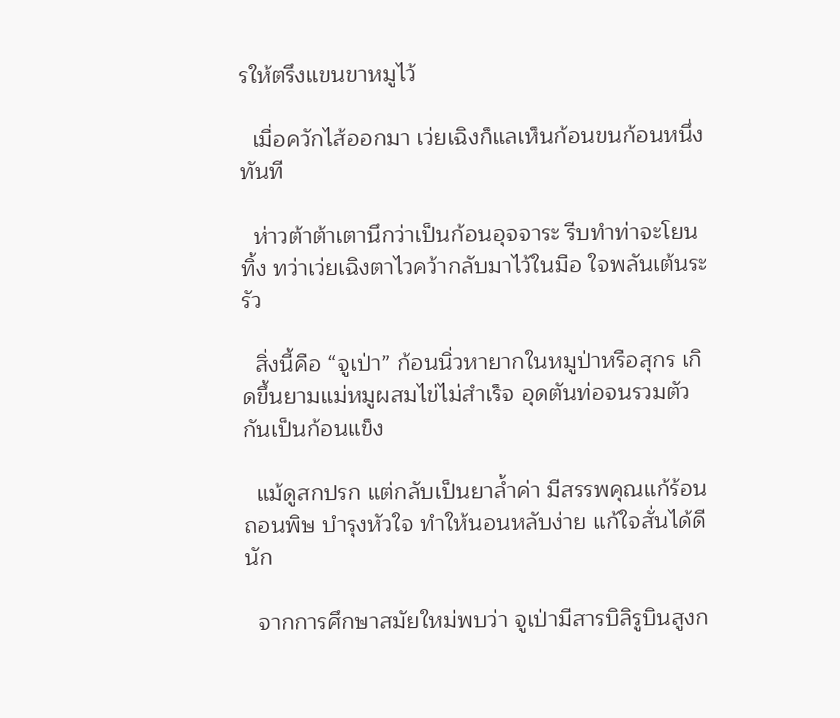รให้ตรึงแขนขาหมูไว้

  เมื่อควักไส้ออกมา เว่ยเฉิงก็แลเห็นก้อนขนก้อนหนึ่งทันที

  ห่าวต้าต้าเตานึกว่าเป็นก้อนอุจจาระ รีบทำท่าจะโยนทิ้ง ทว่าเว่ยเฉิงตาไวคว้ากลับมาไว้ในมือ ใจพลันเต้นระรัว

  สิ่งนี้คือ “จูเป่า” ก้อนนิ่วหายากในหมูป่าหรือสุกร เกิดขึ้นยามแม่หมูผสมไข่ไม่สำเร็จ อุดตันท่อจนรวมตัวกันเป็นก้อนแข็ง

  แม้ดูสกปรก แต่กลับเป็นยาล้ำค่า มีสรรพคุณแก้ร้อน ถอนพิษ บำรุงหัวใจ ทำให้นอนหลับง่าย แก้ใจสั่นได้ดีนัก

  จากการศึกษาสมัยใหม่พบว่า จูเป่ามีสารบิลิรูบินสูงก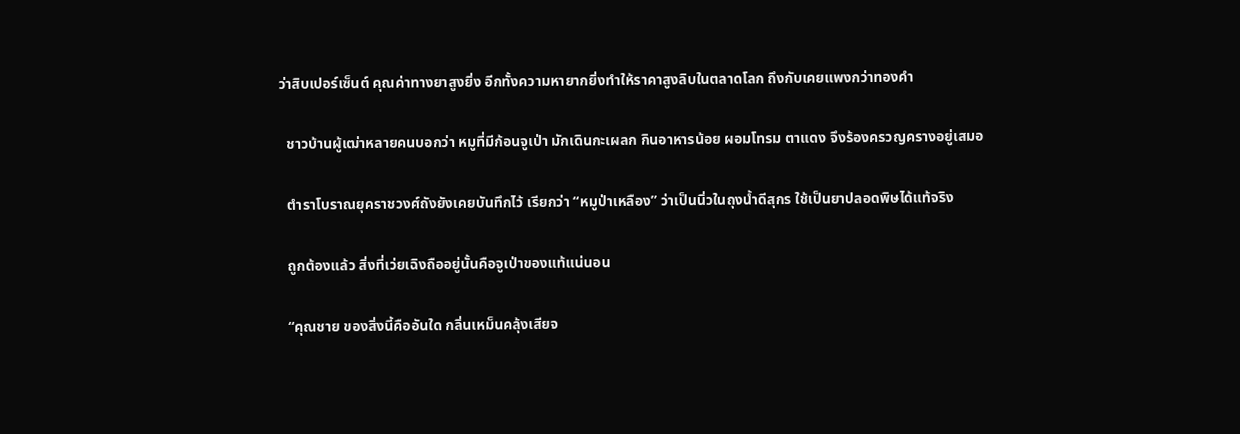ว่าสิบเปอร์เซ็นต์ คุณค่าทางยาสูงยิ่ง อีกทั้งความหายากยิ่งทำให้ราคาสูงลิบในตลาดโลก ถึงกับเคยแพงกว่าทองคำ

  ชาวบ้านผู้เฒ่าหลายคนบอกว่า หมูที่มีก้อนจูเป่า มักเดินกะเผลก กินอาหารน้อย ผอมโทรม ตาแดง จึงร้องครวญครางอยู่เสมอ

  ตำราโบราณยุคราชวงศ์ถังยังเคยบันทึกไว้ เรียกว่า “หมูป่าเหลือง” ว่าเป็นนิ่วในถุงน้ำดีสุกร ใช้เป็นยาปลอดพิษได้แท้จริง

  ถูกต้องแล้ว สิ่งที่เว่ยเฉิงถืออยู่นั้นคือจูเป่าของแท้แน่นอน

  “คุณชาย ของสิ่งนี้คืออันใด กลิ่นเหม็นคลุ้งเสียจ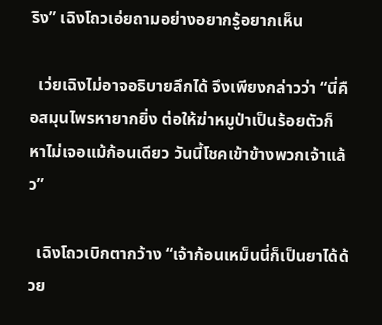ริง” เฉิงโถวเอ่ยถามอย่างอยากรู้อยากเห็น

  เว่ยเฉิงไม่อาจอธิบายลึกได้ จึงเพียงกล่าวว่า “นี่คือสมุนไพรหายากยิ่ง ต่อให้ฆ่าหมูป่าเป็นร้อยตัวก็หาไม่เจอแม้ก้อนเดียว วันนี้โชคเข้าข้างพวกเจ้าแล้ว”

  เฉิงโถวเบิกตากว้าง “เจ้าก้อนเหม็นนี่ก็เป็นยาได้ด้วย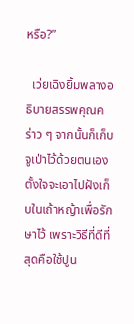หรือ?”

  เว่ยเฉิงยิ้มพลางอธิบายสรรพคุณคร่าว ๆ จากนั้นก็เก็บจูเป่าไว้ด้วยตนเอง ตั้งใจจะเอาไปฝังเก็บในเถ้าหญ้าเพื่อรักษาไว้ เพราะวิธีที่ดีที่สุดคือใช้ปูน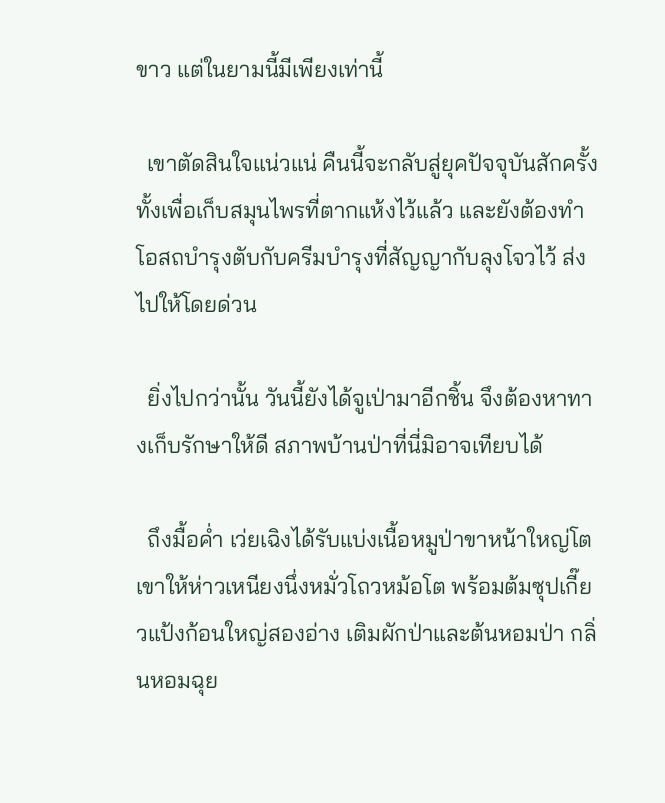ขาว แต่ในยามนี้มีเพียงเท่านี้

  เขาตัดสินใจแน่วแน่ คืนนี้จะกลับสู่ยุคปัจจุบันสักครั้ง ทั้งเพื่อเก็บสมุนไพรที่ตากแห้งไว้แล้ว และยังต้องทำโอสถบำรุงตับกับครีมบำรุงที่สัญญากับลุงโจวไว้ ส่งไปให้โดยด่วน

  ยิ่งไปกว่านั้น วันนี้ยังได้จูเป่ามาอีกชิ้น จึงต้องหาทางเก็บรักษาให้ดี สภาพบ้านป่าที่นี่มิอาจเทียบได้

  ถึงมื้อค่ำ เว่ยเฉิงได้รับแบ่งเนื้อหมูป่าขาหน้าใหญ่โต เขาให้ห่าวเหนียงนึ่งหมั่วโถวหม้อโต พร้อมต้มซุปเกี๊ยวแป้งก้อนใหญ่สองอ่าง เติมผักป่าและต้นหอมป่า กลิ่นหอมฉุย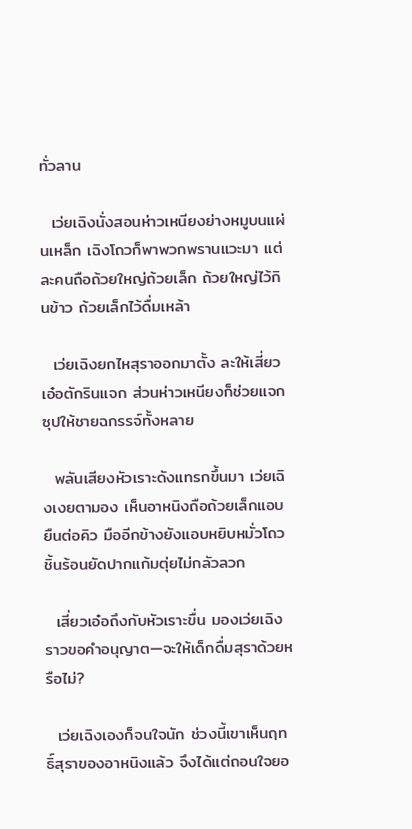ทั่วลาน

  เว่ยเฉิงนั่งสอนห่าวเหนียงย่างหมูบนแผ่นเหล็ก เฉิงโถวก็พาพวกพรานแวะมา แต่ละคนถือถ้วยใหญ่ถ้วยเล็ก ถ้วยใหญ่ไว้กินข้าว ถ้วยเล็กไว้ดื่มเหล้า

  เว่ยเฉิงยกไหสุราออกมาตั้ง ละให้เสี่ยวเอ๋อตักรินแจก ส่วนห่าวเหนียงก็ช่วยแจกซุปให้ชายฉกรรจ์ทั้งหลาย

  พลันเสียงหัวเราะดังแทรกขึ้นมา เว่ยเฉิงเงยตามอง เห็นอาหนิงถือถ้วยเล็กแอบยืนต่อคิว มืออีกข้างยังแอบหยิบหมั่วโถวชิ้นร้อนยัดปากแก้มตุ่ยไม่กลัวลวก

  เสี่ยวเอ๋อถึงกับหัวเราะขื่น มองเว่ยเฉิงราวขอคำอนุญาต—จะให้เด็กดื่มสุราด้วยหรือไม่?

  เว่ยเฉิงเองก็จนใจนัก ช่วงนี้เขาเห็นฤทธิ์สุราของอาหนิงแล้ว จึงได้แต่ถอนใจยอ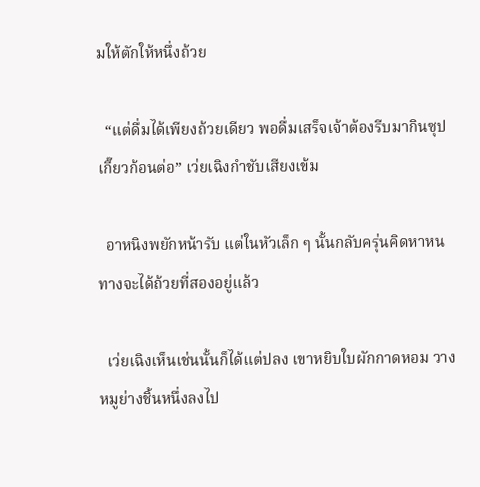มให้ตักให้หนึ่งถ้วย

  “แต่ดื่มได้เพียงถ้วยเดียว พอดื่มเสร็จเจ้าต้องรีบมากินซุปเกี๊ยวก้อนต่อ” เว่ยเฉิงกำชับเสียงเข้ม

  อาหนิงพยักหน้ารับ แต่ในหัวเล็ก ๆ นั้นกลับครุ่นคิดหาหนทางจะได้ถ้วยที่สองอยู่แล้ว

  เว่ยเฉิงเห็นเช่นนั้นก็ได้แต่ปลง เขาหยิบใบผักกาดหอม วางหมูย่างชิ้นหนึ่งลงไป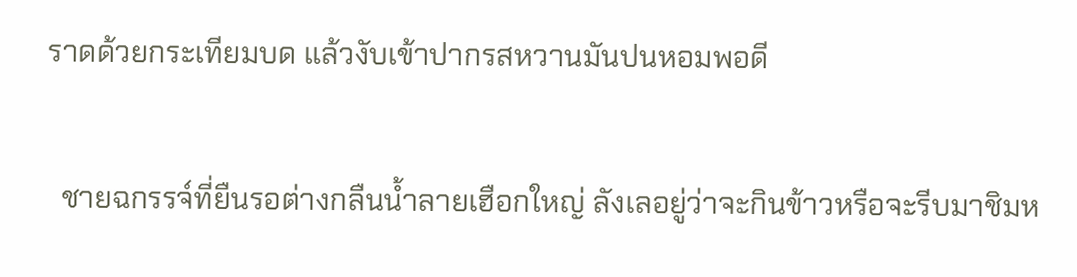ราดด้วยกระเทียมบด แล้วงับเข้าปากรสหวานมันปนหอมพอดี

  ชายฉกรรจ์ที่ยืนรอต่างกลืนน้ำลายเฮือกใหญ่ ลังเลอยู่ว่าจะกินข้าวหรือจะรีบมาชิมห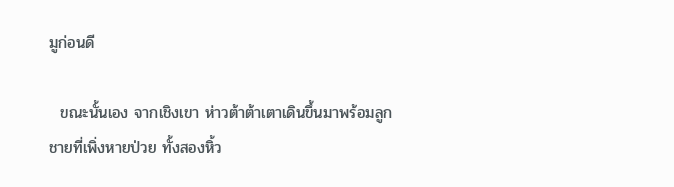มูก่อนดี

  ขณะนั้นเอง จากเชิงเขา ห่าวต้าต้าเตาเดินขึ้นมาพร้อมลูกชายที่เพิ่งหายป่วย ทั้งสองหิ้ว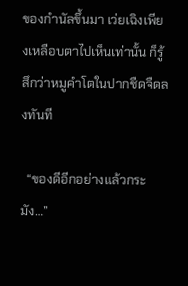ของกำนัลขึ้นมา เว่ยเฉิงเพียงเหลือบตาไปเห็นเท่านั้น ก็รู้สึกว่าหมูคำโตในปากชืดจืดลงทันที

  “ของดีอีกอย่างแล้วกระมัง…”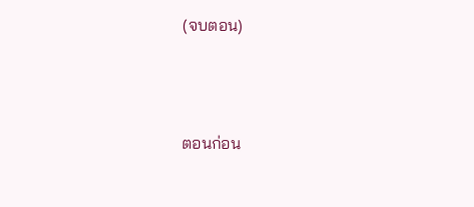(จบตอน)



ตอนก่อน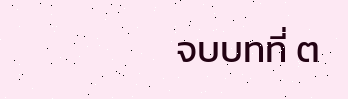จบบทที่ ต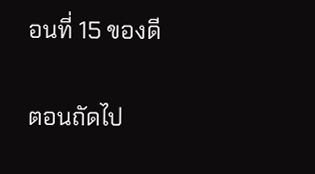อนที่ 15 ของดี

ตอนถัดไป